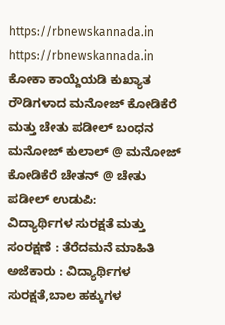https://rbnewskannada.in
https://rbnewskannada.in
ಕೋಕಾ ಕಾಯ್ದೆಯಡಿ ಕುಖ್ಯಾತ ರೌಡಿಗಳಾದ ಮನೋಜ್ ಕೋಡಿಕೆರೆ ಮತ್ತು ಚೇತು ಪಡೀಲ್ ಬಂಧನ ಮನೋಜ್ ಕುಲಾಲ್ @ ಮನೋಜ್ ಕೋಡಿಕೆರೆ ಚೇತನ್ @ ಚೇತು ಪಡೀಲ್ ಉಡುಪಿ:
ವಿದ್ಯಾರ್ಥಿಗಳ ಸುರಕ್ಷತೆ ಮತ್ತು ಸಂರಕ್ಷಣೆ : ತೆರೆದಮನೆ ಮಾಹಿತಿ ಅಜೆಕಾರು : ವಿದ್ಯಾರ್ಥಿಗಳ ಸುರಕ್ಷತೆ,ಬಾಲ ಹಕ್ಕುಗಳ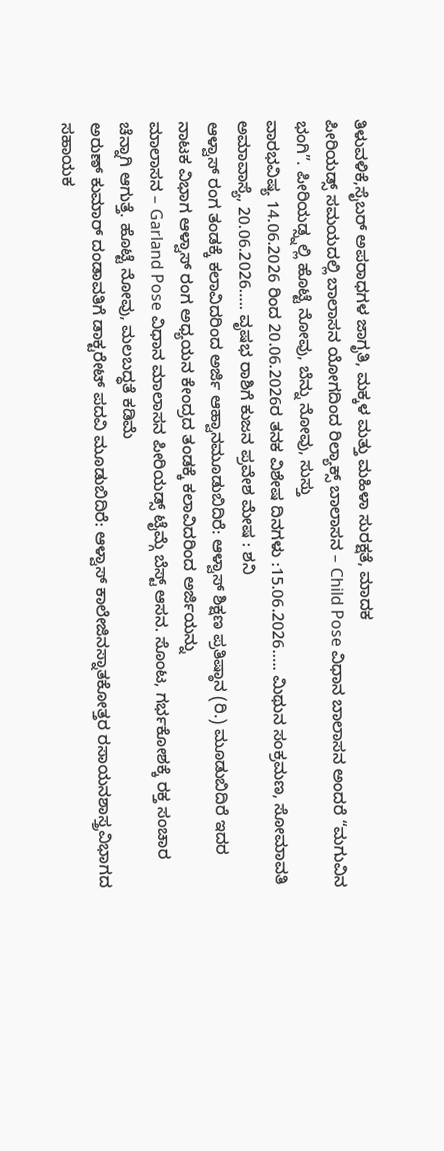ತಿಳುವಳಿಕೆ,ಸೈಬರ್ ಅಪರಾಧಗಳ ಜಾಗೃತಿ, ಮಕ್ಕಳ ಮತ್ತು ಮಹಿಳಾ ಸುರಕ್ಷತೆ, ಮಾದಕ
ಪೀರಿಯಡ್ಸ್ ಸಮಯದಲ್ಲಿ ಬಾಲಾಸನ ಯೋಗದಿಂದ ರಿಲ್ಯಾಕ್ಸ್ ಬಾಲಾಸನ – Child Pose ವಿಧಾನ ಬಾಲಾಸನ ಅಂದರೆ “ಮಗುವಿನ ಭಂಗಿ”. ಪೀರಿಯಡ್ಸ್ನಲ್ಲಿ ಹೊಟ್ಟೆ ನೋವು, ಬೆನ್ನು ನೋವು, ಸುಸ್ತು
ವಾರಭವಿಷ್ಯ 14.06.2026 ರಿಂದ 20.06.2026ರ ತನಕ ವಿಶೇಷ ದಿನಗಳು :15.06.2026….. ಮಿಥುನ ಸಂಕ್ರಮಣ, ಸೋಮಾವತಿ ಅಮಾವಾಸ್ಯೆ, 20.06.2026….. ವೃಷಭ ರಾಶಿಗೆ ಕುಜನ ಪ್ರವೇಶ ಮೇಷ : ಶನಿ
ಆಳ್ವಾಸ್ ರಂಗ ತಂಡಕ್ಕೆ ಕಲಾವಿದರಿಂದ ಅರ್ಜಿ ಆಹ್ವಾನಮೂಡುಬಿದಿರೆ: ಆಳ್ವಾಸ್ ಶಿಕ್ಷಣ ಪ್ರತಿಷ್ಠಾನ (ರಿ.) ಮೂಡುಬಿದಿರೆ ಇದರ ನಾಟಕ ವಿಭಾಗ ಆಳ್ವಾಸ್ ರಂಗ ಅಧ್ಯಯನ ಕೇಂದ್ರದ ತಂಡಕ್ಕೆ ಕಲಾವಿದರಿಂದ ಅರ್ಜಿಯನ್ನು
ಮಾಲಾಸನ – Garland Pose ವಿಧಾನ ಮಾಲಾಸನ ಪೀರಿಯಡ್ಸ್ ಟೈಮ್ಗೆ ಬೆಸ್ಟ್ ಆಸನ. ಸೊಂಟ, ಗರ್ಭಕೋಶಕ್ಕೆ ರಕ್ತ ಸಂಚಾರ ಚೆನ್ನಾಗಿ ಆಗುತ್ತೆ. ಹೊಟ್ಟೆ ನೋವು, ಮಲಬದ್ಧತೆ ಕಡಿಮೆ
ಅರುಣ್ ಕುಮಾರ್ ದಂಡಾವತಿಗೆ ಡಾಕ್ಟರೇಟ್ ಪದವಿ ಮೂಡುಬಿದಿರೆ: ಆಳ್ವಾಸ್ ಕಾಲೇಜಿನಸ್ನಾತಕೋತ್ತರ ರಸಾಯನಶಾಸ್ತ್ರವಿಭಾಗದ ಸಹಾಯಕ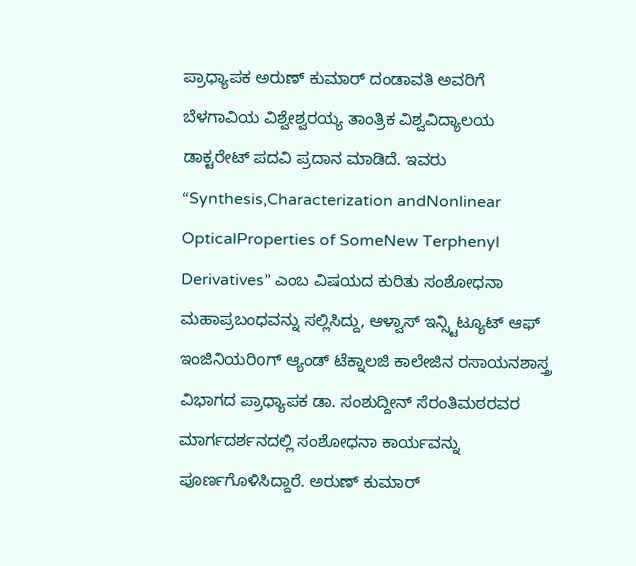ಪ್ರಾಧ್ಯಾಪಕ ಅರುಣ್ ಕುಮಾರ್ ದಂಡಾವತಿ ಅವರಿಗೆ ಬೆಳಗಾವಿಯ ವಿಶ್ವೇಶ್ವರಯ್ಯ ತಾಂತ್ರಿಕ ವಿಶ್ವವಿದ್ಯಾಲಯ ಡಾಕ್ಟರೇಟ್ ಪದವಿ ಪ್ರದಾನ ಮಾಡಿದೆ. ಇವರು “Synthesis,Characterization andNonlinear OpticalProperties of SomeNew Terphenyl Derivatives” ಎಂಬ ವಿಷಯದ ಕುರಿತು ಸಂಶೋಧನಾ ಮಹಾಪ್ರಬಂಧವನ್ನು ಸಲ್ಲಿಸಿದ್ದು, ಆಳ್ವಾಸ್ ಇನ್ಸ್ಟಿಟ್ಯೂಟ್ ಆಫ್ ಇಂಜಿನಿಯರಿoಗ್ ಆ್ಯಂಡ್ ಟೆಕ್ನಾಲಜಿ ಕಾಲೇಜಿನ ರಸಾಯನಶಾಸ್ತ್ರ ವಿಭಾಗದ ಪ್ರಾಧ್ಯಾಪಕ ಡಾ. ಸಂಶುದ್ದೀನ್ ಸೆರಂತಿಮಠರವರ ಮಾರ್ಗದರ್ಶನದಲ್ಲಿ ಸಂಶೋಧನಾ ಕಾರ್ಯವನ್ನು ಪೂರ್ಣಗೊಳಿಸಿದ್ದಾರೆ. ಅರುಣ್ ಕುಮಾರ್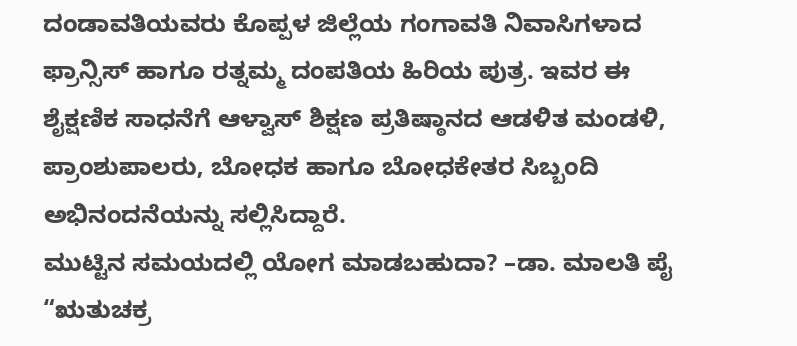ದಂಡಾವತಿಯವರು ಕೊಪ್ಪಳ ಜಿಲ್ಲೆಯ ಗಂಗಾವತಿ ನಿವಾಸಿಗಳಾದ ಫ್ರಾನ್ಸಿಸ್ ಹಾಗೂ ರತ್ನಮ್ಮ ದಂಪತಿಯ ಹಿರಿಯ ಪುತ್ರ. ಇವರ ಈ ಶೈಕ್ಷಣಿಕ ಸಾಧನೆಗೆ ಆಳ್ವಾಸ್ ಶಿಕ್ಷಣ ಪ್ರತಿಷ್ಠಾನದ ಆಡಳಿತ ಮಂಡಳಿ, ಪ್ರಾಂಶುಪಾಲರು, ಬೋಧಕ ಹಾಗೂ ಬೋಧಕೇತರ ಸಿಬ್ಬಂದಿ ಅಭಿನಂದನೆಯನ್ನು ಸಲ್ಲಿಸಿದ್ದಾರೆ.
ಮುಟ್ಟಿನ ಸಮಯದಲ್ಲಿ ಯೋಗ ಮಾಡಬಹುದಾ? –ಡಾ. ಮಾಲತಿ ಪೈ “ಋತುಚಕ್ರ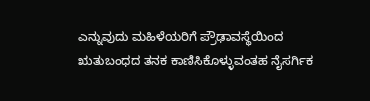ಎನ್ನುವುದು ಮಹಿಳೆಯರಿಗೆ ಪ್ರೌಢಾವಸ್ಥೆಯಿಂದ ಋತುಬಂಧದ ತನಕ ಕಾಣಿಸಿಕೊಳ್ಳುವಂತಹ ನೈಸರ್ಗಿಕ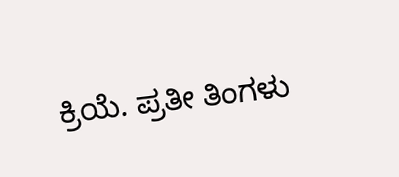ಕ್ರಿಯೆ. ಪ್ರತೀ ತಿಂಗಳು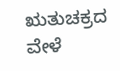ಋತುಚಕ್ರದ ವೇಳೆ